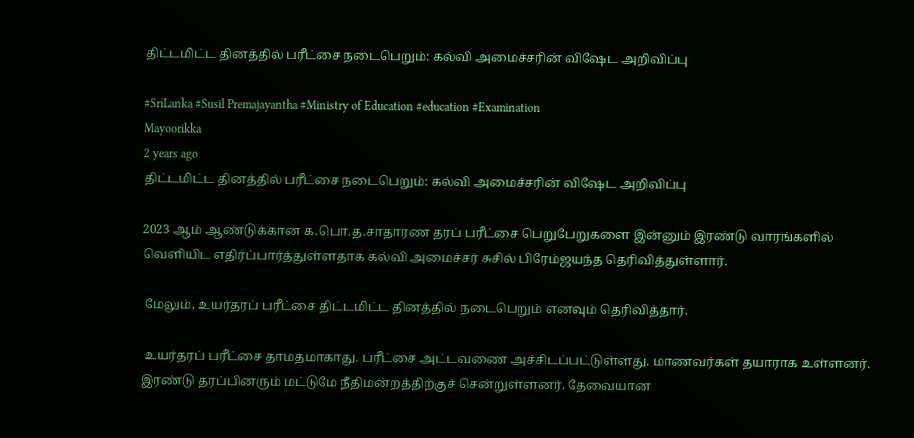திட்டமிட்ட தினத்தில் பரீட்சை நடைபெறும்: கல்வி அமைச்சரின் விஷேட அறிவிப்பு

#SriLanka #Susil Premajayantha #Ministry of Education #education #Examination
Mayoorikka
2 years ago
திட்டமிட்ட தினத்தில் பரீட்சை நடைபெறும்: கல்வி அமைச்சரின் விஷேட அறிவிப்பு

2023 ஆம் ஆண்டுக்கான க.பொ.த.சாதாரண தரப் பரீட்சை பெறுபேறுகளை இன்னும் இரண்டு வாரங்களில் வெளியிட எதிர்ப்பார்த்துள்ளதாக கல்வி அமைச்சர் சுசில் பிரேம்ஜயந்த தெரிவித்துள்ளார்.

 மேலும், உயர்தரப் பரீட்சை திட்டமிட்ட தினத்தில் நடைபெறும் எனவும் தெரிவித்தார்.

 உயர்தரப் பரீட்சை தாமதமாகாது. பரீட்சை அட்டவணை அச்சிடப்பட்டுள்ளது. மாணவர்கள் தயாராக உள்ளனர். இரண்டு தரப்பினரும் மட்டுமே நீதிமன்றத்திற்குச் சென்றுள்ளனர். தேவையான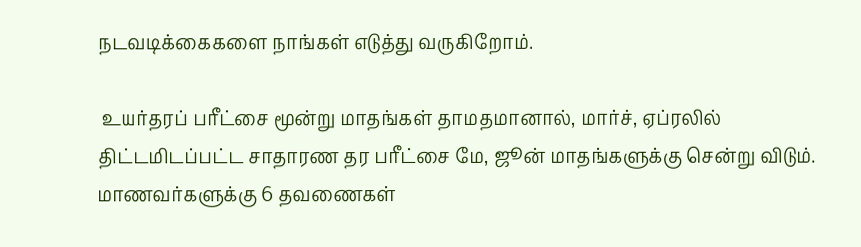நடவடிக்கைகளை நாங்கள் எடுத்து வருகிறோம்.

 உயர்தரப் பரீட்சை மூன்று மாதங்கள் தாமதமானால், மார்ச், ஏப்ரலில் திட்டமிடப்பட்ட சாதாரண தர பரீட்சை மே, ஜூன் மாதங்களுக்கு சென்று விடும். மாணவர்களுக்கு 6 தவணைகள்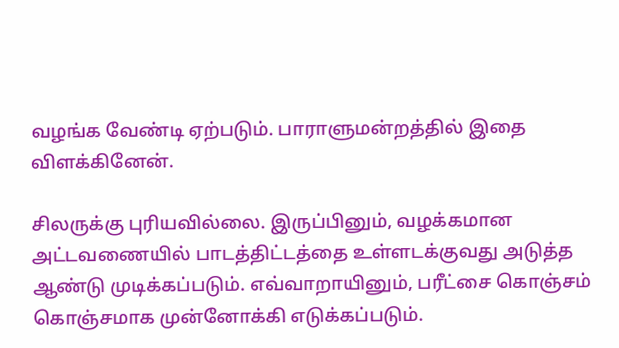வழங்க வேண்டி ஏற்படும். பாராளுமன்றத்தில் இதை விளக்கினேன்.

சிலருக்கு புரியவில்லை. இருப்பினும், வழக்கமான அட்டவணையில் பாடத்திட்டத்தை உள்ளடக்குவது அடுத்த ஆண்டு முடிக்கப்படும். எவ்வாறாயினும், பரீட்சை கொஞ்சம் கொஞ்சமாக முன்னோக்கி எடுக்கப்படும்.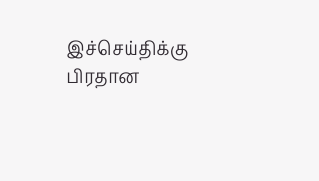இச்செய்திக்கு பிரதான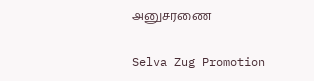அனுசரணை

Selva Zug Promotion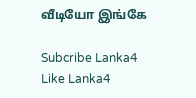வீடியோ இங்கே

Subcribe Lanka4
Like Lanka4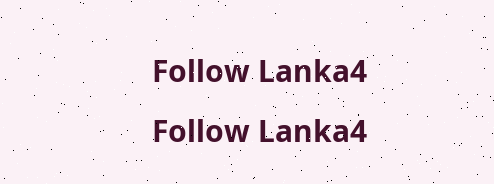Follow Lanka4
Follow Lanka4